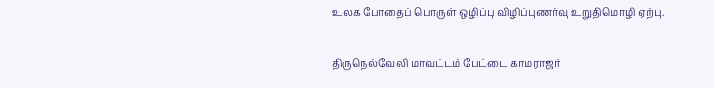உலக போதைப் பொருள் ஒழிப்பு விழிப்புணர்வு உறுதிமொழி ஏற்பு.

திருநெல்வேலி மாவட்டம் பேட்டை காமராஜர்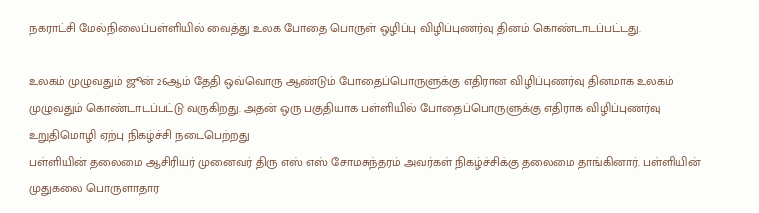நகராட்சி மேல்நிலைப்பள்ளியில் வைத்து உலக போதை பொருள் ஒழிப்பு விழிப்புணர்வு தினம் கொண்டாடப்பட்டது.

உலகம் முழுவதும் ஜூன் 26ஆம் தேதி ஒவ்வொரு ஆண்டும் போதைப்பொருளுக்கு எதிரான விழிப்புணர்வு தினமாக உலகம் முழுவதும் கொண்டாடப்பட்டு வருகிறது. அதன் ஒரு பகுதியாக பள்ளியில் போதைப்பொருளுக்கு எதிராக விழிப்புணர்வு உறுதிமொழி ஏற்பு நிகழ்ச்சி நடைபெற்றது
பள்ளியின் தலைமை ஆசிரியர் முனைவர் திரு எஸ் எஸ் சோமசுந்தரம் அவர்கள் நிகழ்ச்சிக்கு தலைமை தாங்கினார். பள்ளியின் முதுகலை பொருளாதார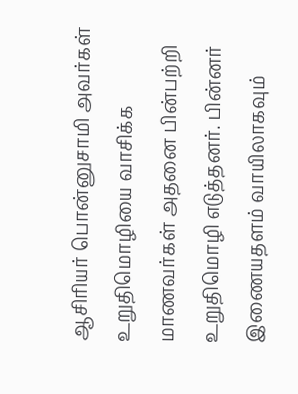ஆசிரியர் பொன்னுசாமி அவர்கள் உறுதிமொழியை வாசிக்க மாணவர்கள் அதனை பின்பற்றி உறுதிமொழி எடுத்தனர். பின்னர் இணையதளம் வாயிலாகவும்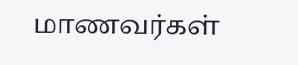மாணவர்கள்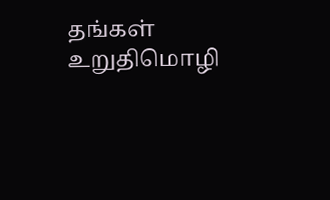தங்கள் உறுதிமொழி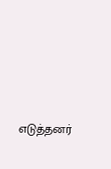எடுத்தனர்